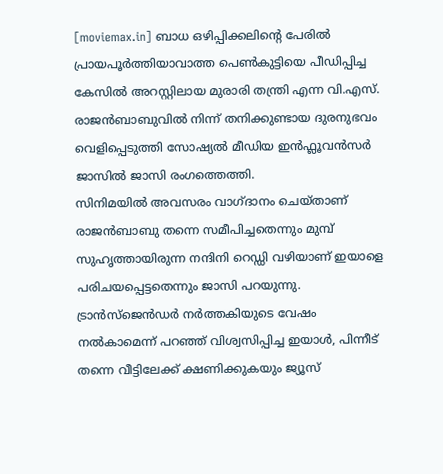[moviemax.in] ബാധ ഒഴിപ്പിക്കലിന്റെ പേരിൽ പ്രായപൂർത്തിയാവാത്ത പെൺകുട്ടിയെ പീഡിപ്പിച്ച കേസിൽ അറസ്റ്റിലായ മുരാരി തന്ത്രി എന്ന വി.എസ്. രാജൻബാബുവിൽ നിന്ന് തനിക്കുണ്ടായ ദുരനുഭവം വെളിപ്പെടുത്തി സോഷ്യൽ മീഡിയ ഇൻഫ്ലൂവൻസർ ജാസിൽ ജാസി രംഗത്തെത്തി.
സിനിമയിൽ അവസരം വാഗ്ദാനം ചെയ്താണ് രാജൻബാബു തന്നെ സമീപിച്ചതെന്നും മുമ്പ് സുഹൃത്തായിരുന്ന നന്ദിനി റെഡ്ഡി വഴിയാണ് ഇയാളെ പരിചയപ്പെട്ടതെന്നും ജാസി പറയുന്നു. ട്രാൻസ്ജെൻഡർ നർത്തകിയുടെ വേഷം നൽകാമെന്ന് പറഞ്ഞ് വിശ്വസിപ്പിച്ച ഇയാൾ, പിന്നീട് തന്നെ വീട്ടിലേക്ക് ക്ഷണിക്കുകയും ജ്യൂസ്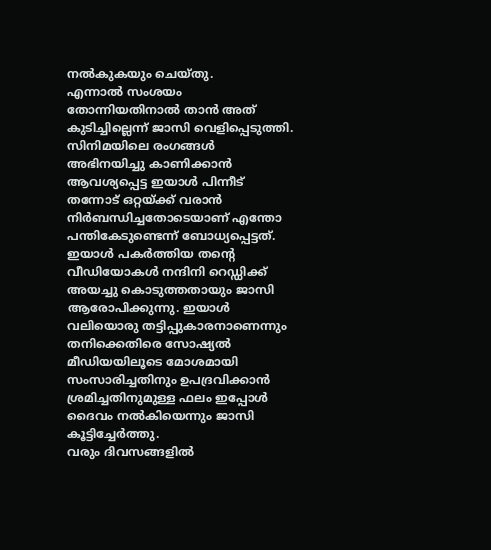നൽകുകയും ചെയ്തു.
എന്നാൽ സംശയം തോന്നിയതിനാൽ താൻ അത് കുടിച്ചില്ലെന്ന് ജാസി വെളിപ്പെടുത്തി. സിനിമയിലെ രംഗങ്ങൾ അഭിനയിച്ചു കാണിക്കാൻ ആവശ്യപ്പെട്ട ഇയാൾ പിന്നീട് തന്നോട് ഒറ്റയ്ക്ക് വരാൻ നിർബന്ധിച്ചതോടെയാണ് എന്തോ പന്തികേടുണ്ടെന്ന് ബോധ്യപ്പെട്ടത്.
ഇയാൾ പകർത്തിയ തന്റെ വീഡിയോകൾ നന്ദിനി റെഡ്ഡിക്ക് അയച്ചു കൊടുത്തതായും ജാസി ആരോപിക്കുന്നു. ഇയാൾ വലിയൊരു തട്ടിപ്പുകാരനാണെന്നും തനിക്കെതിരെ സോഷ്യൽ മീഡിയയിലൂടെ മോശമായി സംസാരിച്ചതിനും ഉപദ്രവിക്കാൻ ശ്രമിച്ചതിനുമുള്ള ഫലം ഇപ്പോൾ ദൈവം നൽകിയെന്നും ജാസി കൂട്ടിച്ചേർത്തു.
വരും ദിവസങ്ങളിൽ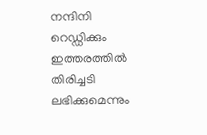നന്ദിനി റെഡ്ഡിക്കും ഇത്തരത്തിൽ തിരിച്ചടി ലഭിക്കുമെന്നും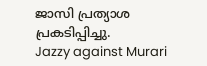ജാസി പ്രത്യാശ പ്രകടിപ്പിച്ചു.
Jazzy against Murari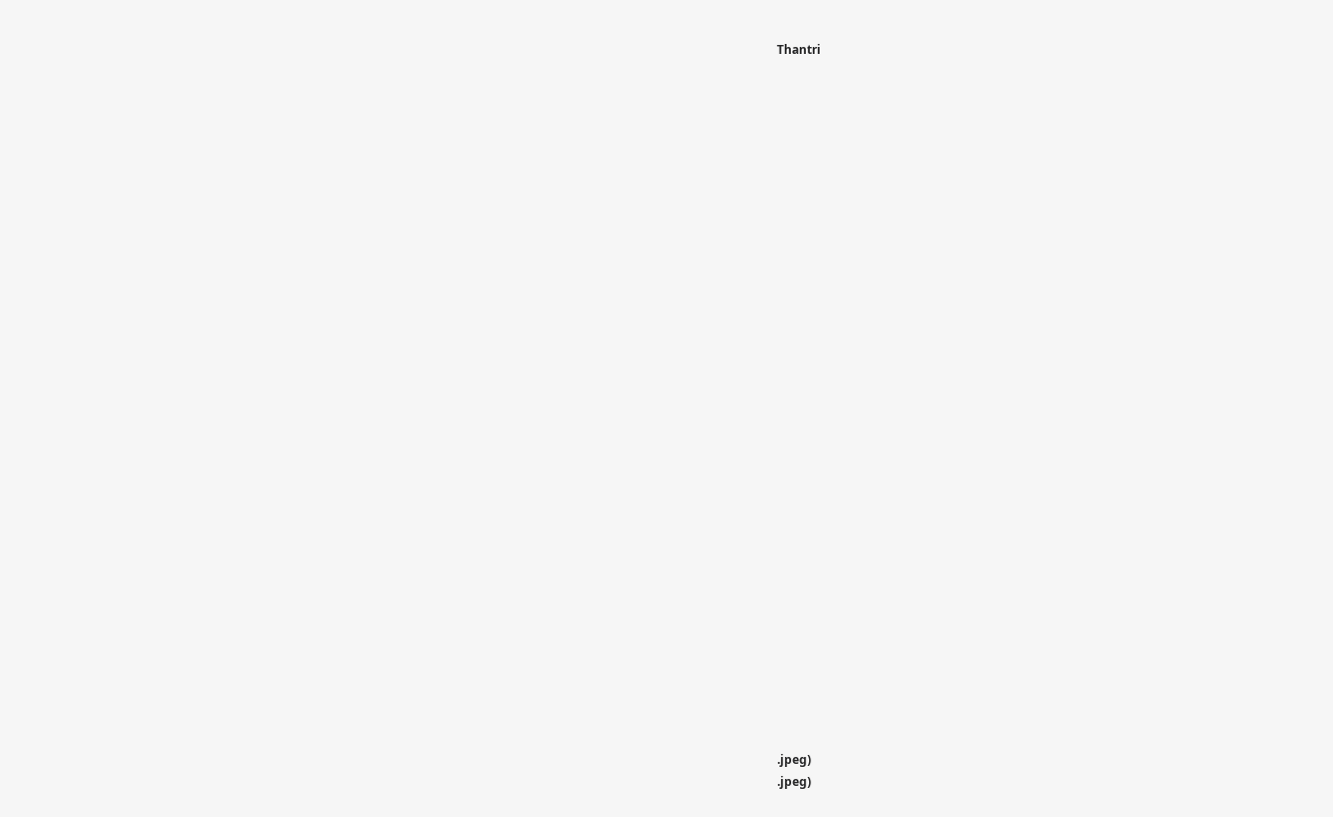Thantri































.jpeg)
.jpeg)